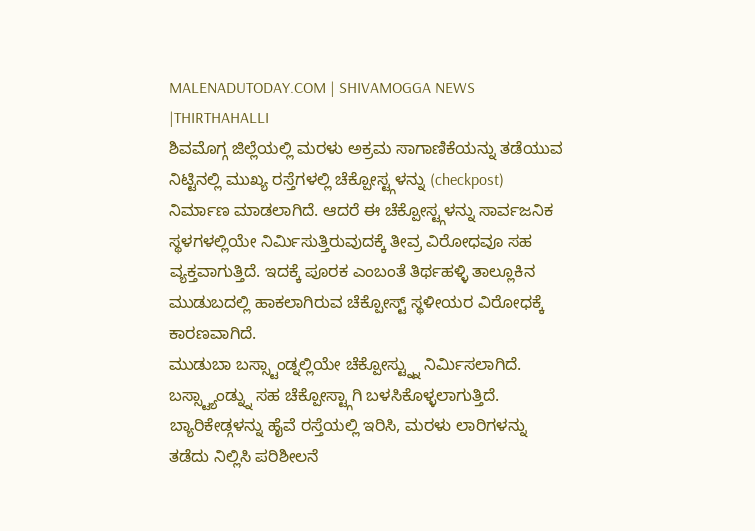MALENADUTODAY.COM | SHIVAMOGGA NEWS |THIRTHAHALLI
ಶಿವಮೊಗ್ಗ ಜಿಲ್ಲೆಯಲ್ಲಿ ಮರಳು ಅಕ್ರಮ ಸಾಗಾಣಿಕೆಯನ್ನು ತಡೆಯುವ ನಿಟ್ಟಿನಲ್ಲಿ ಮುಖ್ಯ ರಸ್ತೆಗಳಲ್ಲಿ ಚೆಕ್ಪೋಸ್ಟ್ಗಳನ್ನು (checkpost) ನಿರ್ಮಾಣ ಮಾಡಲಾಗಿದೆ. ಆದರೆ ಈ ಚೆಕ್ಪೋಸ್ಟ್ಗಳನ್ನು ಸಾರ್ವಜನಿಕ ಸ್ಥಳಗಳಲ್ಲಿಯೇ ನಿರ್ಮಿಸುತ್ತಿರುವುದಕ್ಕೆ ತೀವ್ರ ವಿರೋಧವೂ ಸಹ ವ್ಯಕ್ತವಾಗುತ್ತಿದೆ. ಇದಕ್ಕೆ ಪೂರಕ ಎಂಬಂತೆ ತಿರ್ಥಹಳ್ಳಿ ತಾಲ್ಲೂಕಿನ ಮುಡುಬದಲ್ಲಿ ಹಾಕಲಾಗಿರುವ ಚೆಕ್ಪೋಸ್ಟ್ ಸ್ಥಳೀಯರ ವಿರೋಧಕ್ಕೆ ಕಾರಣವಾಗಿದೆ.
ಮುಡುಬಾ ಬಸ್ಸ್ಟಾಂಡ್ನಲ್ಲಿಯೇ ಚೆಕ್ಪೋಸ್ಟ್ನ್ನು ನಿರ್ಮಿಸಲಾಗಿದೆ. ಬಸ್ಸ್ಟ್ಯಾಂಡ್ನ್ನು ಸಹ ಚೆಕ್ಪೋಸ್ಟ್ಗಾಗಿ ಬಳಸಿಕೊಳ್ಳಲಾಗುತ್ತಿದೆ. ಬ್ಯಾರಿಕೇಡ್ಗಳನ್ನು ಹೈವೆ ರಸ್ತೆಯಲ್ಲಿ ಇರಿಸಿ, ಮರಳು ಲಾರಿಗಳನ್ನು ತಡೆದು ನಿಲ್ಲಿಸಿ ಪರಿಶೀಲನೆ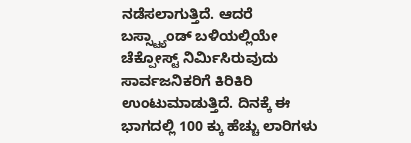ನಡೆಸಲಾಗುತ್ತಿದೆ. ಆದರೆ ಬಸ್ಸ್ಟ್ಯಾಂಡ್ ಬಳಿಯಲ್ಲಿಯೇ ಚೆಕ್ಪೋಸ್ಟ್ ನಿರ್ಮಿಸಿರುವುದು ಸಾರ್ವಜನಿಕರಿಗೆ ಕಿರಿಕಿರಿ ಉಂಟುಮಾಡುತ್ತಿದೆ. ದಿನಕ್ಕೆ ಈ ಭಾಗದಲ್ಲಿ 100 ಕ್ಕು ಹೆಚ್ಚು ಲಾರಿಗಳು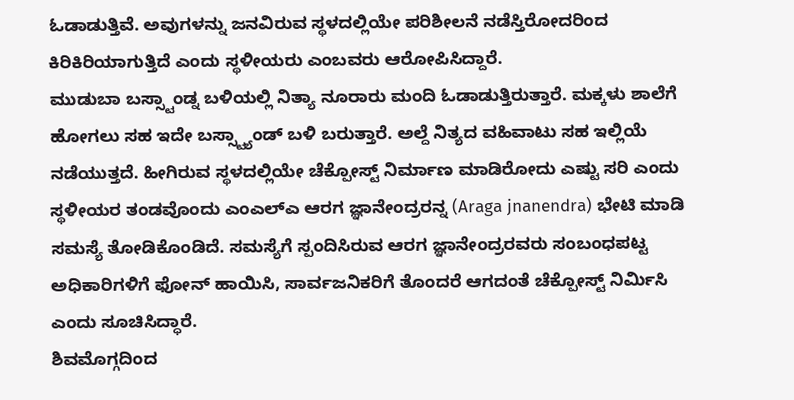ಓಡಾಡುತ್ತಿವೆ. ಅವುಗಳನ್ನು ಜನವಿರುವ ಸ್ಥಳದಲ್ಲಿಯೇ ಪರಿಶೀಲನೆ ನಡೆಸ್ತಿರೋದರಿಂದ ಕಿರಿಕಿರಿಯಾಗುತ್ತಿದೆ ಎಂದು ಸ್ಥಳೀಯರು ಎಂಬವರು ಆರೋಪಿಸಿದ್ದಾರೆ.
ಮುಡುಬಾ ಬಸ್ಸ್ಟಾಂಡ್ನ ಬಳಿಯಲ್ಲಿ ನಿತ್ಯಾ ನೂರಾರು ಮಂದಿ ಓಡಾಡುತ್ತಿರುತ್ತಾರೆ. ಮಕ್ಕಳು ಶಾಲೆಗೆ ಹೋಗಲು ಸಹ ಇದೇ ಬಸ್ಸ್ಟ್ಯಾಂಡ್ ಬಳಿ ಬರುತ್ತಾರೆ. ಅಲ್ದೆ ನಿತ್ಯದ ವಹಿವಾಟು ಸಹ ಇಲ್ಲಿಯೆ ನಡೆಯುತ್ತದೆ. ಹೀಗಿರುವ ಸ್ಥಳದಲ್ಲಿಯೇ ಚೆಕ್ಪೋಸ್ಟ್ ನಿರ್ಮಾಣ ಮಾಡಿರೋದು ಎಷ್ಟು ಸರಿ ಎಂದು ಸ್ಥಳೀಯರ ತಂಡವೊಂದು ಎಂಎಲ್ಎ ಆರಗ ಜ್ಞಾನೇಂದ್ರರನ್ನ (Araga jnanendra) ಭೇಟಿ ಮಾಡಿ ಸಮಸ್ಯೆ ತೋಡಿಕೊಂಡಿದೆ. ಸಮಸ್ಯೆಗೆ ಸ್ಪಂದಿಸಿರುವ ಆರಗ ಜ್ಞಾನೇಂದ್ರರವರು ಸಂಬಂಧಪಟ್ಟ ಅಧಿಕಾರಿಗಳಿಗೆ ಫೋನ್ ಹಾಯಿಸಿ, ಸಾರ್ವಜನಿಕರಿಗೆ ತೊಂದರೆ ಆಗದಂತೆ ಚೆಕ್ಪೋಸ್ಟ್ ನಿರ್ಮಿಸಿ ಎಂದು ಸೂಚಿಸಿದ್ಧಾರೆ.
ಶಿವಮೊಗ್ಗದಿಂದ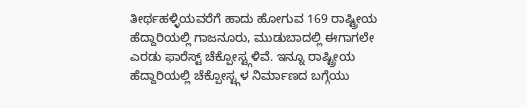ತೀರ್ಥಹಳ್ಳಿಯವರೆಗೆ ಹಾದು ಹೋಗುವ 169 ರಾಷ್ಟ್ರೀಯ ಹೆದ್ದಾರಿಯಲ್ಲಿ ಗಾಜನೂರು, ಮುಡುಬಾದಲ್ಲಿ ಈಗಾಗಲೇ ಎರಡು ಫಾರೆಸ್ಟ್ ಚೆಕ್ಪೋಸ್ಟ್ಗಳಿವೆ. ಇನ್ನೂ ರಾಷ್ಟ್ರೀಯ ಹೆದ್ದಾರಿಯಲ್ಲಿ ಚೆಕ್ಪೋಸ್ಟ್ಗಳ ನಿರ್ಮಾಣದ ಬಗ್ಗೆಯು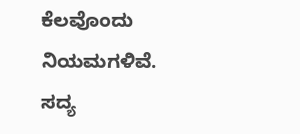ಕೆಲವೊಂದು ನಿಯಮಗಳಿವೆ. ಸದ್ಯ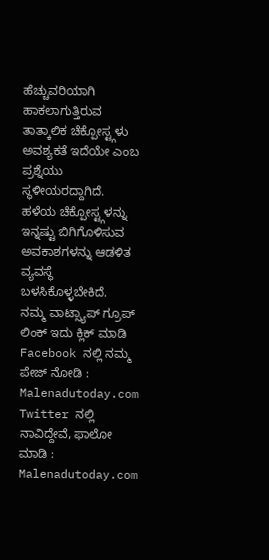ಹೆಚ್ಚುವರಿಯಾಗಿ ಹಾಕಲಾಗುತ್ತಿರುವ ತಾತ್ಕಾಲಿಕ ಚೆಕ್ಪೋಸ್ಟ್ಗಳು ಅವಶ್ಯಕತೆ ಇದೆಯೇ ಎಂಬ ಪ್ರಶ್ನೆಯು ಸ್ಥಳೀಯರದ್ದಾಗಿದೆ. ಹಳೆಯ ಚೆಕ್ಪೋಸ್ಟ್ಗಳನ್ನು ಇನ್ನಷ್ಟು ಬಿಗಿಗೊಳಿಸುವ ಅವಕಾಶಗಳನ್ನು ಆಡಳಿತ ವ್ಯವಸ್ಥೆ ಬಳಸಿಕೊಳ್ಳಬೇಕಿದೆ.
ನಮ್ಮ ವಾಟ್ಸ್ಯಾಪ್ ಗ್ರೂಪ್ ಲಿಂಕ್ ಇದು ಕ್ಲಿಕ್ ಮಾಡಿ
Facebook ನಲ್ಲಿ ನಮ್ಮ ಪೇಜ್ ನೋಡಿ : Malenadutoday.com
Twitter ನಲ್ಲಿ ನಾವಿದ್ದೇವೆ, ಫಾಲೋ ಮಾಡಿ : Malenadutoday.com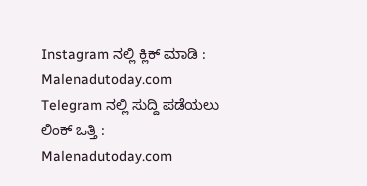Instagram ನಲ್ಲಿ ಕ್ಲಿಕ್ ಮಾಡಿ : Malenadutoday.com
Telegram ನಲ್ಲಿ ಸುದ್ದಿ ಪಡೆಯಲು ಲಿಂಕ್ ಒತ್ತಿ : Malenadutoday.com